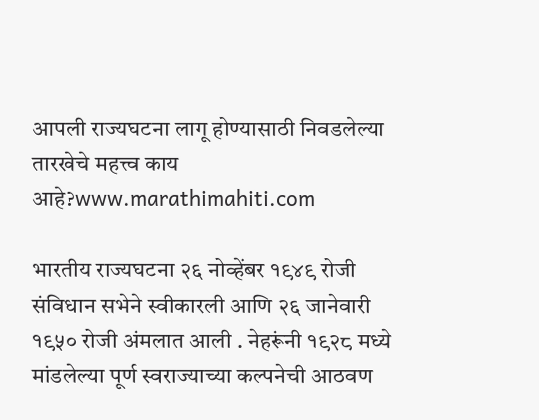आपली राज्यघटना लागू होण्यासाठी निवडलेल्या तारखेचे महत्त्व काय आहे?www.marathimahiti.com

भारतीय राज्यघटना २६ नोव्हेंबर १९४९ रोजी संविधान सभेने स्वीकारली आणि २६ जानेवारी १९५० रोजी अंमलात आली . नेहरूंनी १९२८ मध्ये मांडलेल्या पूर्ण स्वराज्याच्या कल्पनेची आठवण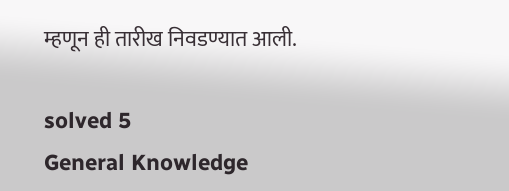म्हणून ही तारीख निवडण्यात आली.

solved 5
General Knowledge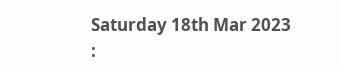Saturday 18th Mar 2023 :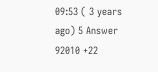09:53 ( 3 years ago) 5 Answer 92010 +22